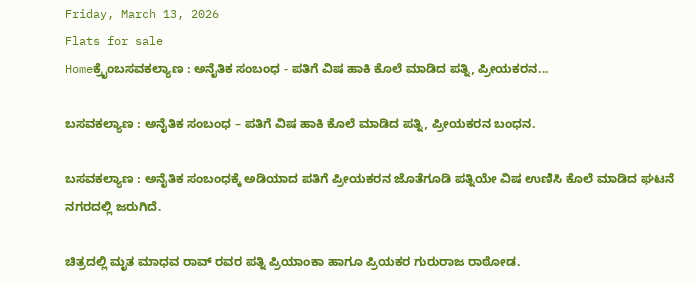Friday, March 13, 2026
Flats for sale
Homeಕ್ರೈಂಬಸವಕಲ್ಯಾಣ : ಅನೈತಿಕ ಸಂಬಂಧ - ಪತಿಗೆ ವಿಷ ಹಾಕಿ ಕೊಲೆ ಮಾಡಿದ ಪತ್ನಿ, ಪ್ರೀಯಕರನ...

ಬಸವಕಲ್ಯಾಣ : ಅನೈತಿಕ ಸಂಬಂಧ – ಪತಿಗೆ ವಿಷ ಹಾಕಿ ಕೊಲೆ ಮಾಡಿದ ಪತ್ನಿ, ಪ್ರೀಯಕರನ ಬಂಧನ.

ಬಸವಕಲ್ಯಾಣ : ಅನೈತಿಕ ಸಂಬಂಧಕ್ಕೆ ಅಡಿಯಾದ ಪತಿಗೆ ಪ್ರೀಯಕರನ ಜೊತೆಗೂಡಿ ಪತ್ನಿಯೇ ವಿಷ ಉಣಿಸಿ ಕೊಲೆ ಮಾಡಿದ ಘಟನೆ ನಗರದಲ್ಲಿ ಜರುಗಿದೆ.

ಚಿತ್ರದಲ್ಲಿ ಮೃತ ಮಾಧವ ರಾವ್ ರವರ ಪತ್ನಿ ಪ್ರಿಯಾಂಕಾ ಹಾಗೂ ಪ್ರಿಯಕರ ಗುರುರಾಜ ರಾಠೋಡ.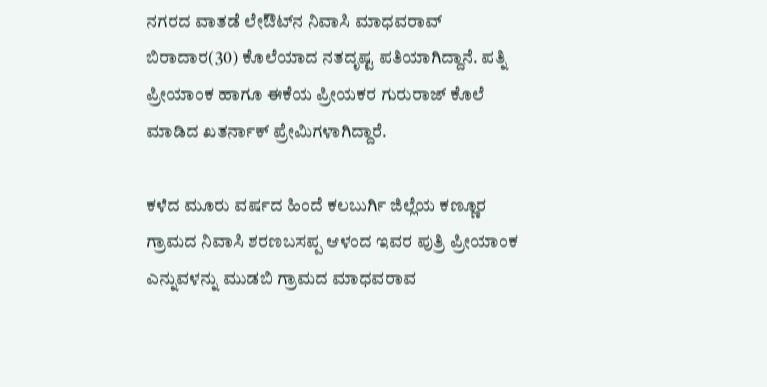ನಗರದ ವಾತಡೆ ಲೇಔಟ್‌ನ ನಿವಾಸಿ ಮಾಧವರಾವ್ ಬಿರಾದಾರ(30) ಕೊಲೆಯಾದ ನತದೃಷ್ಟ ಪತಿಯಾಗಿದ್ದಾನೆ. ಪತ್ನಿ ಪ್ರೀಯಾಂಕ ಹಾಗೂ ಈಕೆಯ ಪ್ರೀಯಕರ ಗುರುರಾಜ್ ಕೊಲೆ ಮಾಡಿದ ಖತರ್ನಾಕ್ ಪ್ರೇಮಿಗಳಾಗಿದ್ದಾರೆ.

ಕಳೆದ ಮೂರು ವರ್ಷದ ಹಿಂದೆ ಕಲಬುರ್ಗಿ ಜಿಲ್ಲೆಯ ಕಣ್ಣೂರ ಗ್ರಾಮದ ನಿವಾಸಿ ಶರಣಬಸಪ್ಪ ಆಳಂದ ಇವರ ಪುತ್ರಿ ಪ್ರೀಯಾಂಕ ಎನ್ನುವಳನ್ನು ಮುಡಬಿ ಗ್ರಾಮದ ಮಾಧವರಾವ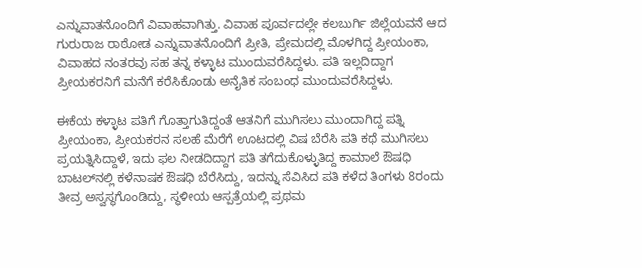ಎನ್ನುವಾತನೊಂದಿಗೆ ವಿವಾಹವಾಗಿತ್ತು. ವಿವಾಹ ಪೂರ್ವದಲ್ಲೇ ಕಲಬುರ್ಗಿ ಜಿಲ್ಲೆಯವನೆ ಆದ ಗುರುರಾಜ ರಾಠೋಡ ಎನ್ನುವಾತನೊಂದಿಗೆ ಪ್ರೀತಿ, ಪ್ರೇಮದಲ್ಲಿ ಮೊಳಗಿದ್ದ ಪ್ರೀಯಂಕಾ, ವಿವಾಹದ ನಂತರವು ಸಹ ತನ್ನ ಕಳ್ಳಾಟ ಮುಂದುವರೆಸಿದ್ದಳು. ಪತಿ ಇಲ್ಲದಿದ್ದಾಗ ಪ್ರೀಯಕರನಿಗೆ ಮನೆಗೆ ಕರೆಸಿಕೊಂಡು ಅನೈತಿಕ ಸಂಬಂಧ ಮುಂದುವರೆಸಿದ್ದಳು.

ಈಕೆಯ ಕಳ್ಳಾಟ ಪತಿಗೆ ಗೊತ್ತಾಗುತಿದ್ದಂತೆ ಆತನಿಗೆ ಮುಗಿಸಲು ಮುಂದಾಗಿದ್ದ ಪತ್ನಿ ಪ್ರೀಯಂಕಾ, ಪ್ರೀಯಕರನ ಸಲಹೆ ಮೆರೆಗೆ ಊಟದಲ್ಲಿ ವಿಷ ಬೆರೆಸಿ ಪತಿ ಕಥೆ ಮುಗಿಸಲು ಪ್ರಯತ್ನಿಸಿದ್ದಾಳೆ, ಇದು ಫಲ ನೀಡದಿದ್ದಾಗ ಪತಿ ತಗೆದುಕೊಳ್ಳುತಿದ್ದ ಕಾಮಾಲೆ ಔಷಧಿ ಬಾಟಲ್‌ನಲ್ಲಿ ಕಳೆನಾಷಕ ಔಷಧಿ ಬೆರೆಸಿದ್ದು, ಇದನ್ನು ಸೆವಿಸಿದ ಪತಿ ಕಳೆದ ತಿಂಗಳು 8ರಂದು ತೀವ್ರ ಅಸ್ವಸ್ಥಗೊಂಡಿದ್ದು, ಸ್ಥಳೀಯ ಆಸ್ಪತ್ರೆಯಲ್ಲಿ ಪ್ರಥಮ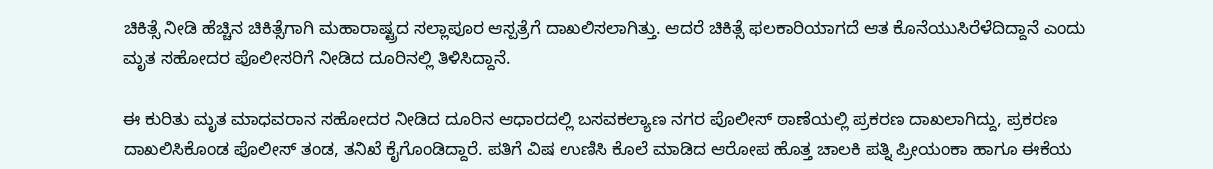ಚಿಕಿತ್ಸೆ ನೀಡಿ ಹೆಚ್ಚಿನ ಚಿಕಿತ್ಸೆಗಾಗಿ ಮಹಾರಾಷ್ಟ್ರದ ಸಲ್ಲಾಪೂರ ಆಸ್ಪತ್ರೆಗೆ ದಾಖಲಿಸಲಾಗಿತ್ತು. ಆದರೆ ಚಿಕಿತ್ಸೆ ಫಲಕಾರಿಯಾಗದೆ ಆತ ಕೊನೆಯುಸಿರೆಳೆದಿದ್ದಾನೆ ಎಂದು ಮೃತ ಸಹೋದರ ಪೊಲೀಸರಿಗೆ ನೀಡಿದ ದೂರಿನಲ್ಲಿ ತಿಳಿಸಿದ್ದಾನೆ.

ಈ ಕುರಿತು ಮೃತ ಮಾಧವರಾನ ಸಹೋದರ ನೀಡಿದ ದೂರಿನ ಆಧಾರದಲ್ಲಿ ಬಸವಕಲ್ಯಾಣ ನಗರ ಪೊಲೀಸ್ ಠಾಣೆಯಲ್ಲಿ ಪ್ರಕರಣ ದಾಖಲಾಗಿದ್ದು, ಪ್ರಕರಣ ದಾಖಲಿಸಿಕೊಂಡ ಪೊಲೀಸ್ ತಂಡ, ತನಿಖೆ ಕೈಗೊಂಡಿದ್ದಾರೆ. ಪತಿಗೆ ವಿಷ ಉಣಿಸಿ ಕೊಲೆ ಮಾಡಿದ ಆರೋಪ ಹೊತ್ತ ಚಾಲಕಿ ಪತ್ನಿ ಪ್ರೀಯಂಕಾ ಹಾಗೂ ಈಕೆಯ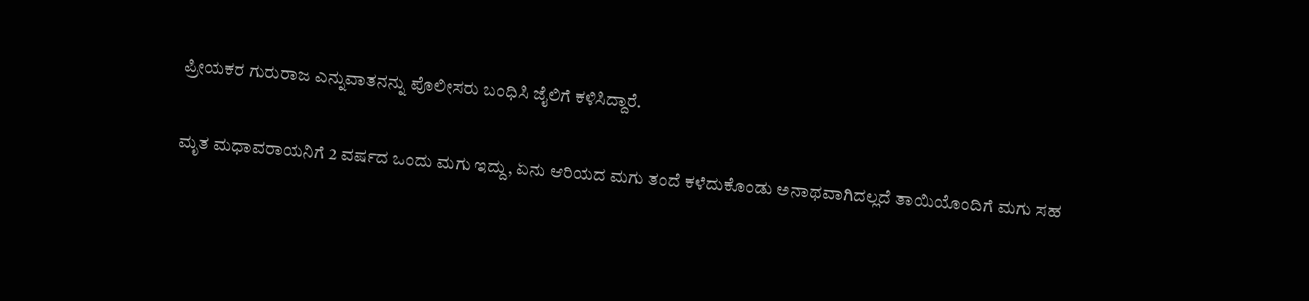ಪ್ರೀಯಕರ ಗುರುರಾಜ ಎನ್ನುವಾತನನ್ನು ಪೊಲೀಸರು ಬಂಧಿಸಿ ಜೈಲಿಗೆ ಕಳಿಸಿದ್ದಾರೆ.

ಮೃತ ಮಧಾವರಾಯನಿಗೆ 2 ವರ್ಷದ ಒಂದು ಮಗು ಇದ್ದು, ಏನು ಆರಿಯದ ಮಗು ತಂದೆ ಕಳೆದುಕೊಂಡು ಅನಾಥವಾಗಿದಲ್ಲದೆ ತಾಯಿಯೊಂದಿಗೆ ಮಗು ಸಹ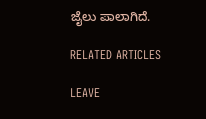ಜೈಲು ಪಾಲಾಗಿದೆ.

RELATED ARTICLES

LEAVE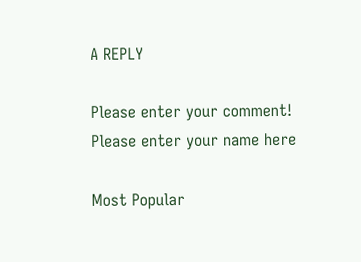A REPLY

Please enter your comment!
Please enter your name here

Most Popular